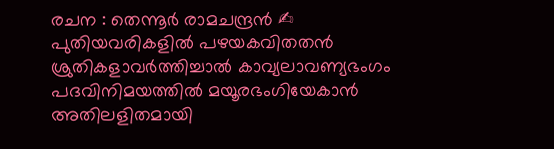രചന : തെന്നൂർ രാമചന്ദ്രൻ ✍
പുതിയവരികളിൽ പഴയകവിതതൻ
ശ്രുതികളാവർത്തിച്ചാൽ കാവ്യലാവണ്യഭംഗം
പദവിനിമയത്തിൽ മയൂരഭംഗിയേകാൻ
അതിലളിതമായി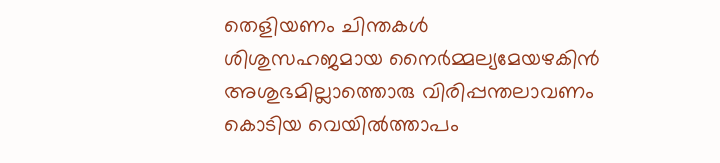തെളിയണം ചിന്തകൾ
ശിശുസഹജമായ നൈർമ്മല്യമേയഴകിൻ
അശുഭമില്ലാത്തൊരു വിരിപ്പന്തലാവണം
കൊടിയ വെയിൽത്താപം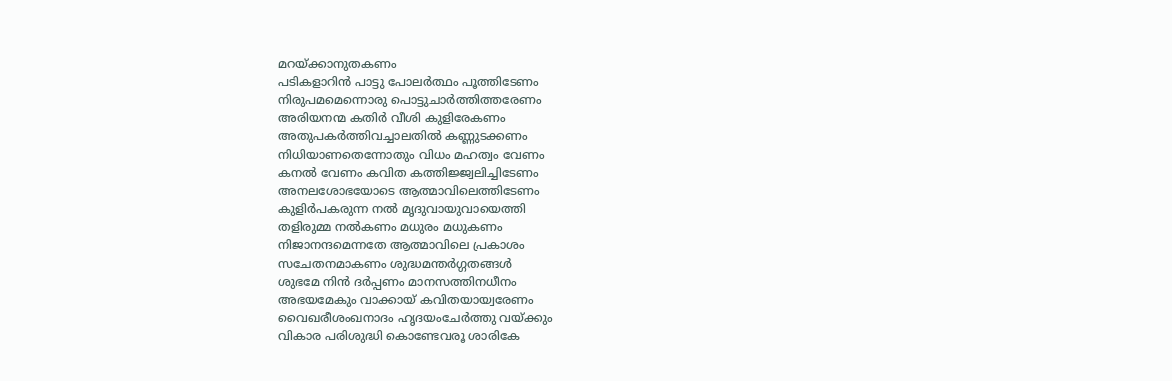മറയ്ക്കാനുതകണം
പടികളാറിൻ പാട്ടു പോലർത്ഥം പൂത്തിടേണം
നിരുപമമെന്നൊരു പൊട്ടുചാർത്തിത്തരേണം
അരിയനന്മ കതിർ വീശി കുളിരേകണം
അതുപകർത്തിവച്ചാലതിൽ കണ്ണുടക്കണം
നിധിയാണതെന്നോതും വിധം മഹത്വം വേണം
കനൽ വേണം കവിത കത്തിജ്ജ്വലിച്ചിടേണം
അനലശോഭയോടെ ആത്മാവിലെത്തിടേണം
കുളിർപകരുന്ന നൽ മൃദുവായുവായെത്തി
തളിരുമ്മ നൽകണം മധുരം മധുകണം
നിജാനന്ദമെന്നതേ ആത്മാവിലെ പ്രകാശം
സചേതനമാകണം ശുദ്ധമന്തർഗ്ഗതങ്ങൾ
ശുഭമേ നിൻ ദർപ്പണം മാനസത്തിനധീനം
അഭയമേകും വാക്കായ് കവിതയായ്വരേണം
വൈഖരീശംഖനാദം ഹൃദയംചേർത്തു വയ്ക്കും
വികാര പരിശുദ്ധി കൊണ്ടേവരൂ ശാരികേ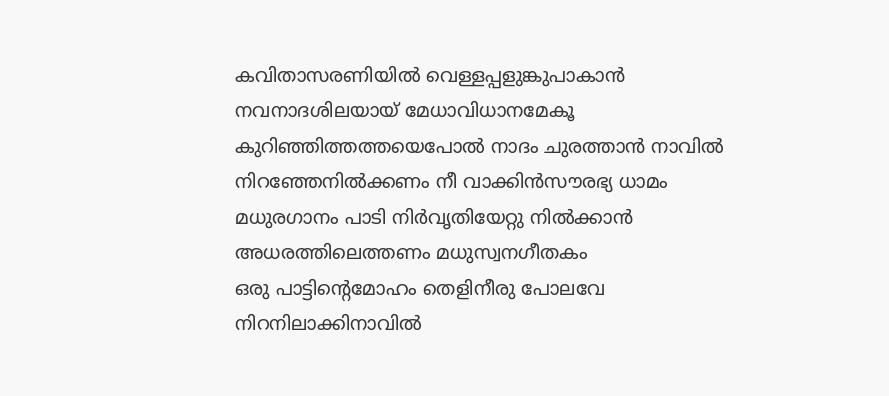കവിതാസരണിയിൽ വെള്ളപ്പളുങ്കുപാകാൻ
നവനാദശിലയായ് മേധാവിധാനമേകൂ
കുറിഞ്ഞിത്തത്തയെപോൽ നാദം ചുരത്താൻ നാവിൽ
നിറഞ്ഞേനിൽക്കണം നീ വാക്കിൻസൗരഭ്യ ധാമം
മധുരഗാനം പാടി നിർവൃതിയേറ്റു നിൽക്കാൻ
അധരത്തിലെത്തണം മധുസ്വനഗീതകം
ഒരു പാട്ടിന്റെമോഹം തെളിനീരു പോലവേ
നിറനിലാക്കിനാവിൽ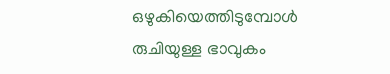ഒഴുകിയെത്തിടുമ്പോൾ
രുചിയുള്ള ഭാവുകം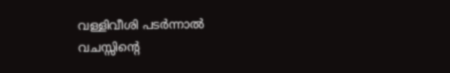വള്ളിവീശി പടർന്നാൽ
വചസ്സിന്റെ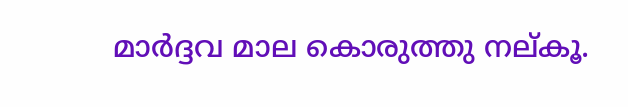മാർദ്ദവ മാല കൊരുത്തു നല്കൂ.